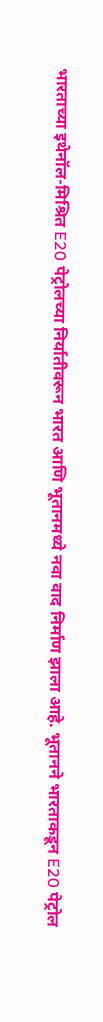भारताच्या इथेनॉल-मिश्रित E20 पेट्रोलच्या निर्यातीवरून भारत आणि भूतानमध्ये नवा वाद निर्माण झाला आहे. भूतानने भारताकडून E20 पेट्रोल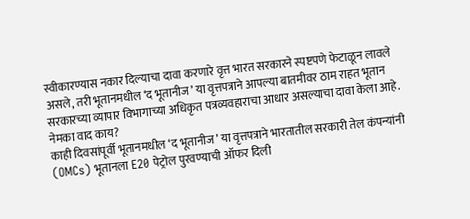स्वीकारण्यास नकार दिल्याचा दावा करणारे वृत्त भारत सरकारने स्पष्टपणे फेटाळून लावले असले, तरी भूतानमधील ‘द भूतानीज’ या वृत्तपत्राने आपल्या बातमीवर ठाम राहत भूतान सरकारच्या व्यापार विभागाच्या अधिकृत पत्रव्यवहाराचा आधार असल्याचा दावा केला आहे.
नेमका वाद काय?
काही दिवसांपूर्वी भूतानमधील ‘द भूतानीज’ या वृत्तपत्राने भारतातील सरकारी तेल कंपन्यांनी (OMCs) भूतानला E20 पेट्रोल पुरवण्याची ऑफर दिली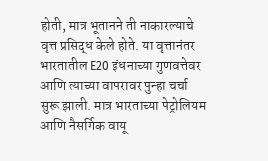होती, मात्र भूतानने ती नाकारल्याचे वृत्त प्रसिद्ध केले होते. या वृत्तानंतर भारतातील E20 इंधनाच्या गुणवत्तेवर आणि त्याच्या वापरावर पुन्हा चर्चा सुरू झाली. मात्र भारताच्या पेट्रोलियम आणि नैसर्गिक वायू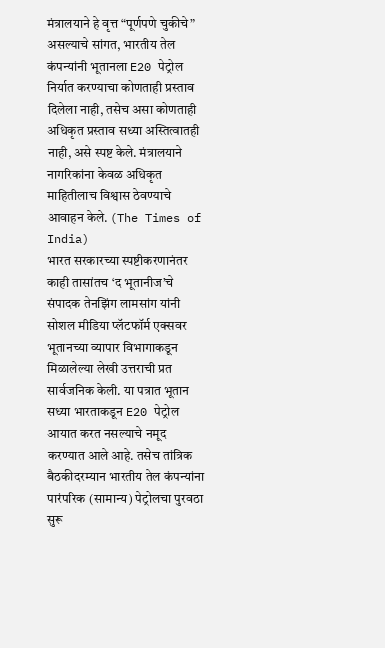मंत्रालयाने हे वृत्त “पूर्णपणे चुकीचे” असल्याचे सांगत, भारतीय तेल कंपन्यांनी भूतानला E20 पेट्रोल निर्यात करण्याचा कोणताही प्रस्ताव दिलेला नाही, तसेच असा कोणताही अधिकृत प्रस्ताव सध्या अस्तित्वातही नाही, असे स्पष्ट केले. मंत्रालयाने नागरिकांना केवळ अधिकृत माहितीलाच विश्वास ठेवण्याचे आवाहन केले. (The Times of India)
भारत सरकारच्या स्पष्टीकरणानंतर काही तासांतच ‘द भूतानीज’चे संपादक तेनझिंग लामसांग यांनी सोशल मीडिया प्लॅटफॉर्म एक्सवर भूतानच्या व्यापार विभागाकडून मिळालेल्या लेखी उत्तराची प्रत सार्वजनिक केली. या पत्रात भूतान सध्या भारताकडून E20 पेट्रोल आयात करत नसल्याचे नमूद करण्यात आले आहे. तसेच तांत्रिक बैठकीदरम्यान भारतीय तेल कंपन्यांना पारंपरिक (सामान्य) पेट्रोलचा पुरवठा सुरू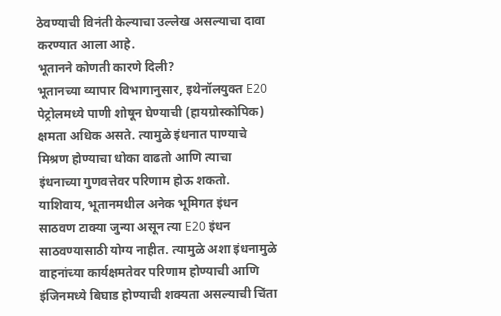ठेवण्याची विनंती केल्याचा उल्लेख असल्याचा दावा करण्यात आला आहे.
भूतानने कोणती कारणे दिली?
भूतानच्या व्यापार विभागानुसार, इथेनॉलयुक्त E20 पेट्रोलमध्ये पाणी शोषून घेण्याची (हायग्रोस्कोपिक) क्षमता अधिक असते. त्यामुळे इंधनात पाण्याचे मिश्रण होण्याचा धोका वाढतो आणि त्याचा इंधनाच्या गुणवत्तेवर परिणाम होऊ शकतो. याशिवाय, भूतानमधील अनेक भूमिगत इंधन साठवण टाक्या जुन्या असून त्या E20 इंधन साठवण्यासाठी योग्य नाहीत. त्यामुळे अशा इंधनामुळे वाहनांच्या कार्यक्षमतेवर परिणाम होण्याची आणि इंजिनमध्ये बिघाड होण्याची शक्यता असल्याची चिंता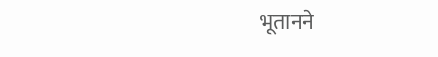भूतानने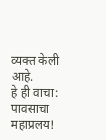व्यक्त केली आहे.
हे ही वाचा:
पावसाचा महाप्रलय!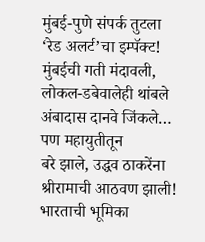मुंबई-पुणे संपर्क तुटला
‘रेड अलर्ट’चा इम्पॅक्ट! मुंबईची गती मंदावली, लोकल-डबेवालेही थांबले
अंबादास दानवे जिंकले… पण महायुतीतून
बरे झाले, उद्धव ठाकरेंना श्रीरामाची आठवण झाली!
भारताची भूमिका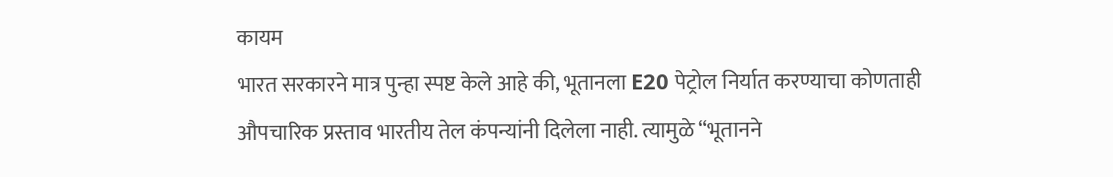कायम
भारत सरकारने मात्र पुन्हा स्पष्ट केले आहे की, भूतानला E20 पेट्रोल निर्यात करण्याचा कोणताही औपचारिक प्रस्ताव भारतीय तेल कंपन्यांनी दिलेला नाही. त्यामुळे “भूतानने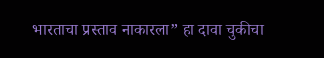भारताचा प्रस्ताव नाकारला” हा दावा चुकीचा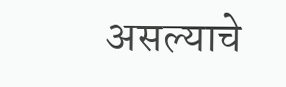असल्याचे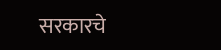सरकारचे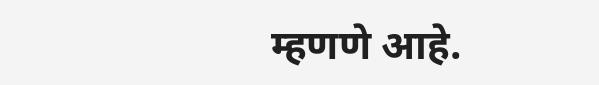म्हणणे आहे.